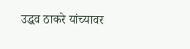उद्धव ठाकरे यांच्यावर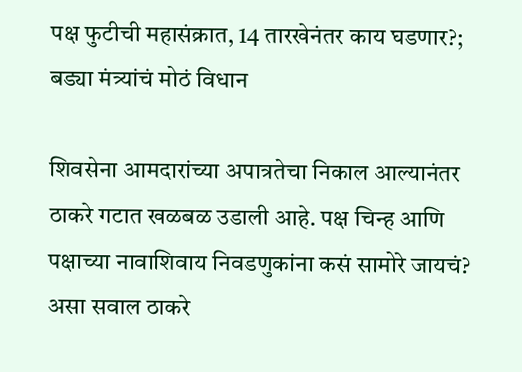पक्ष फुटीची महासंक्रात, 14 तारखेनंतर काय घडणार?; बड्या मंत्र्यांचं मोठं विधान

शिवसेना आमदारांच्या अपात्रतेचा निकाल आल्यानंतर ठाकरे गटात खळबळ उडाली आहे. पक्ष चिन्ह आणि पक्षाच्या नावाशिवाय निवडणुकांना कसं सामोरे जायचं? असा सवाल ठाकरे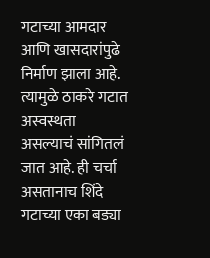गटाच्या आमदार आणि खासदारांपुढे निर्माण झाला आहे. त्यामुळे ठाकरे गटात अस्वस्थता असल्याचं सांगितलं जात आहे. ही चर्चा असतानाच शिंदे गटाच्या एका बड्या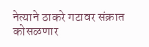नेत्याने ठाकरे गटावर संक्रात कोसळणार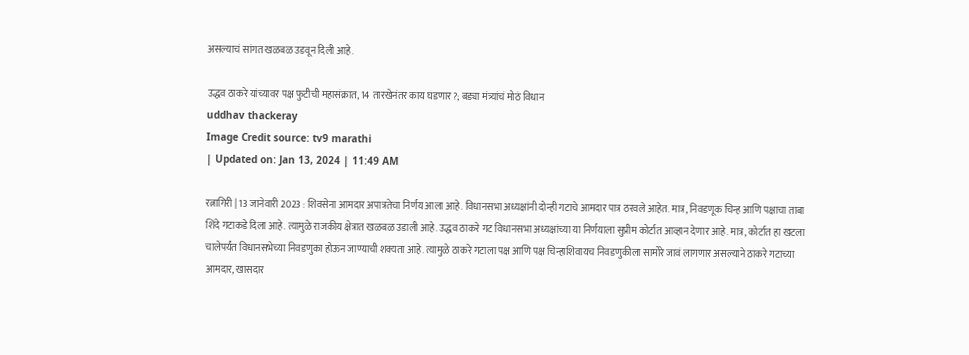असल्याचं सांगत खळबळ उडवून दिली आहे.

उद्धव ठाकरे यांच्यावर पक्ष फुटीची महासंक्रात, 14 तारखेनंतर काय घडणार?; बड्या मंत्र्यांचं मोठं विधान
uddhav thackeray
Image Credit source: tv9 marathi
| Updated on: Jan 13, 2024 | 11:49 AM

रत्नागिरी | 13 जानेवारी 2023 : शिवसेना आमदार अपात्रतेचा निर्णय आला आहे. विधानसभा अध्यक्षांनी दोन्ही गटाचे आमदार पात्र ठरवले आहेत. मात्र, निवडणूक चिन्ह आणि पक्षाचा ताबा शिंदे गटाकडे दिला आहे. त्यामुळे राजकीय क्षेत्रात खळबळ उडाली आहे. उद्धव ठाकरे गट विधानसभा अध्यक्षांच्या या निर्णयाला सुप्रीम कोर्टात आव्हान देणार आहे. मात्र, कोर्टात हा खटला चालेपर्यंत विधानसभेच्या निवडणुका होऊन जाण्याची शक्यता आहे. त्यामुळे ठाकरे गटाला पक्ष आणि पक्ष चिन्हाशिवायच निवडणुकीला सामोरे जावं लागणार असल्याने ठाकरे गटाच्या आमदार, खासदार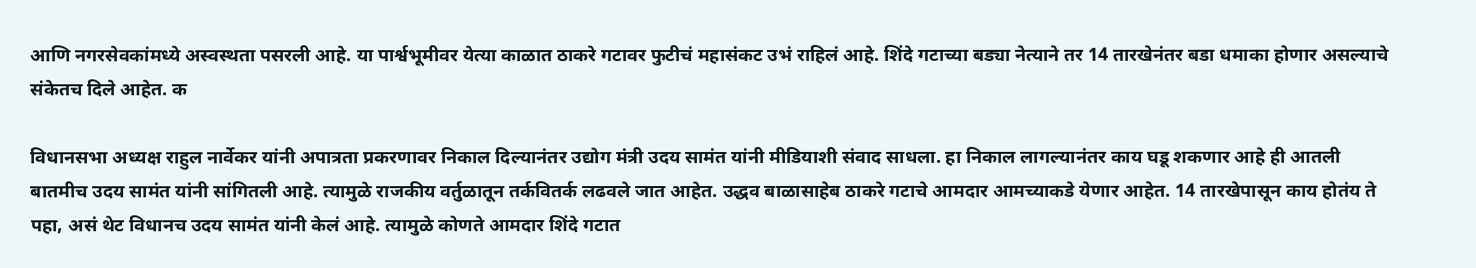आणि नगरसेवकांमध्ये अस्वस्थता पसरली आहे. या पार्श्वभूमीवर येत्या काळात ठाकरे गटावर फुटीचं महासंकट उभं राहिलं आहे. शिंदे गटाच्या बड्या नेत्याने तर 14 तारखेनंतर बडा धमाका होणार असल्याचे संकेतच दिले आहेत. क

विधानसभा अध्यक्ष राहुल नार्वेकर यांनी अपात्रता प्रकरणावर निकाल दिल्यानंतर उद्योग मंत्री उदय सामंत यांनी मीडियाशी संवाद साधला. हा निकाल लागल्यानंतर काय घडू शकणार आहे ही आतली बातमीच उदय सामंत यांनी सांगितली आहे. त्यामुळे राजकीय वर्तुळातून तर्कवितर्क लढवले जात आहेत. उद्धव बाळासाहेब ठाकरे गटाचे आमदार आमच्याकडे येणार आहेत. 14 तारखेपासून काय होतंय ते पहा, असं थेट विधानच उदय सामंत यांनी केलं आहे. त्यामुळे कोणते आमदार शिंदे गटात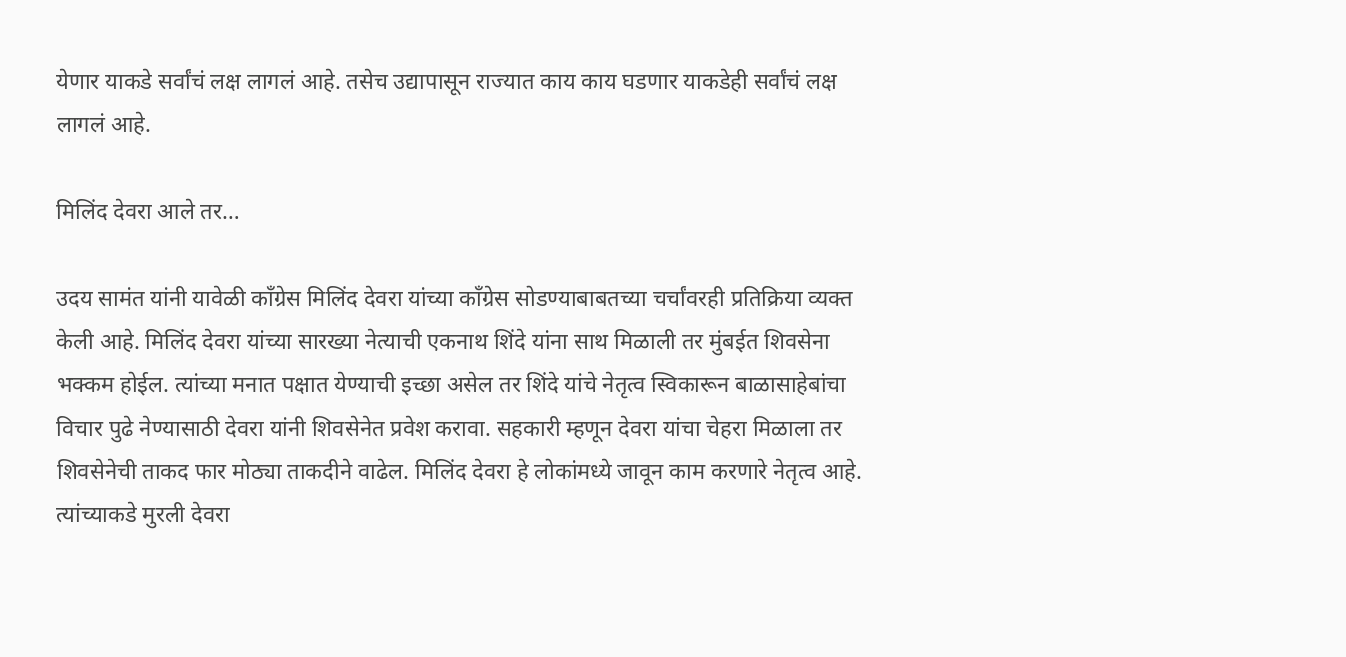येणार याकडे सर्वांचं लक्ष लागलं आहे. तसेच उद्यापासून राज्यात काय काय घडणार याकडेही सर्वांचं लक्ष लागलं आहे.

मिलिंद देवरा आले तर…

उदय सामंत यांनी यावेळी काँग्रेस मिलिंद देवरा यांच्या काँग्रेस सोडण्याबाबतच्या चर्चांवरही प्रतिक्रिया व्यक्त केली आहे. मिलिंद देवरा यांच्या सारख्या नेत्याची एकनाथ शिंदे यांना साथ मिळाली तर मुंबईत शिवसेना भक्कम होईल. त्यांच्या मनात पक्षात येण्याची इच्छा असेल तर शिंदे यांचे नेतृत्व स्विकारून बाळासाहेबांचा विचार पुढे नेण्यासाठी देवरा यांनी शिवसेनेत प्रवेश करावा. सहकारी म्हणून देवरा यांचा चेहरा मिळाला तर शिवसेनेची ताकद फार मोठ्या ताकदीने वाढेल. मिलिंद देवरा हे लोकांमध्ये जावून काम करणारे नेतृत्व आहे. त्यांच्याकडे मुरली देवरा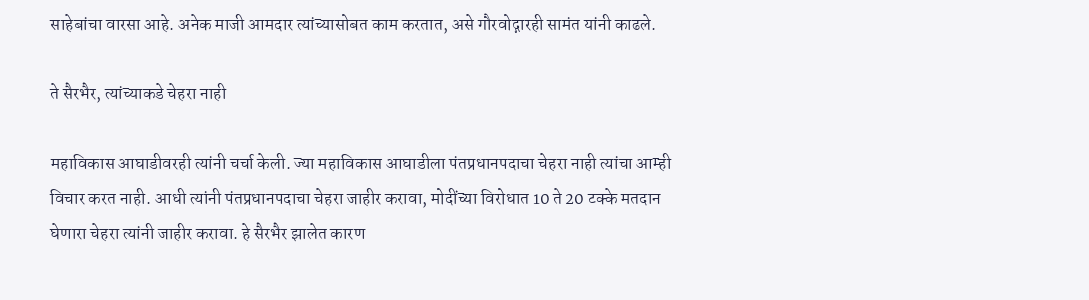साहेबांचा वारसा आहे. अनेक माजी आमदार त्यांच्यासोबत काम करतात, असे गौरवोद्गारही सामंत यांनी काढले.

ते सैरभैर, त्यांच्याकडे चेहरा नाही

महाविकास आघाडीवरही त्यांनी चर्चा केली. ज्या महाविकास आघाडीला पंतप्रधानपदाचा चेहरा नाही त्यांचा आम्ही विचार करत नाही. आधी त्यांनी पंतप्रधानपदाचा चेहरा जाहीर करावा, मोदींच्या विरोधात 10 ते 20 टक्के मतदान घेणारा चेहरा त्यांनी जाहीर करावा. हे सैरभैर झालेत कारण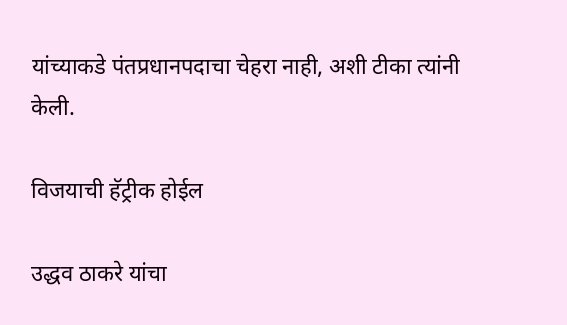यांच्याकडे पंतप्रधानपदाचा चेहरा नाही, अशी टीका त्यांनी केली.

विजयाची हॅट्रीक होईल

उद्धव ठाकरे यांचा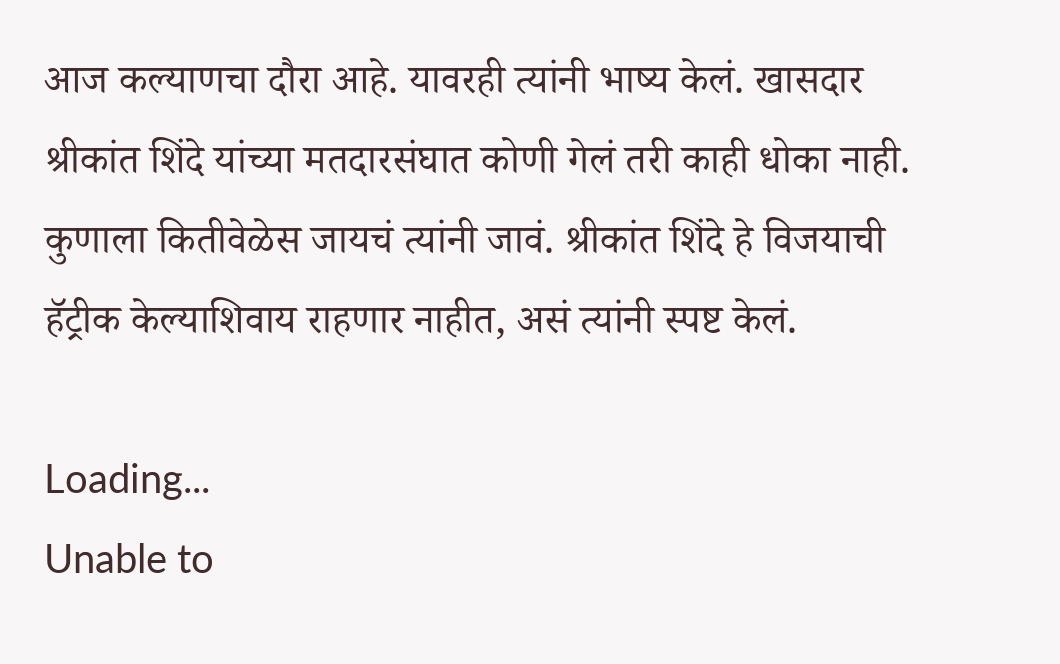आज कल्याणचा दौरा आहे. यावरही त्यांनी भाष्य केलं. खासदार श्रीकांत शिंदे यांच्या मतदारसंघात कोणी गेलं तरी काही धोका नाही. कुणाला कितीवेळेस जायचं त्यांनी जावं. श्रीकांत शिंदे हे विजयाची हॅट्रीक केल्याशिवाय राहणार नाहीत, असं त्यांनी स्पष्ट केलं.

Loading...
Unable to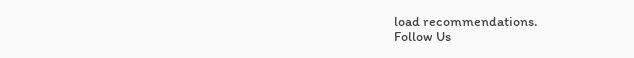load recommendations.
Follow Us